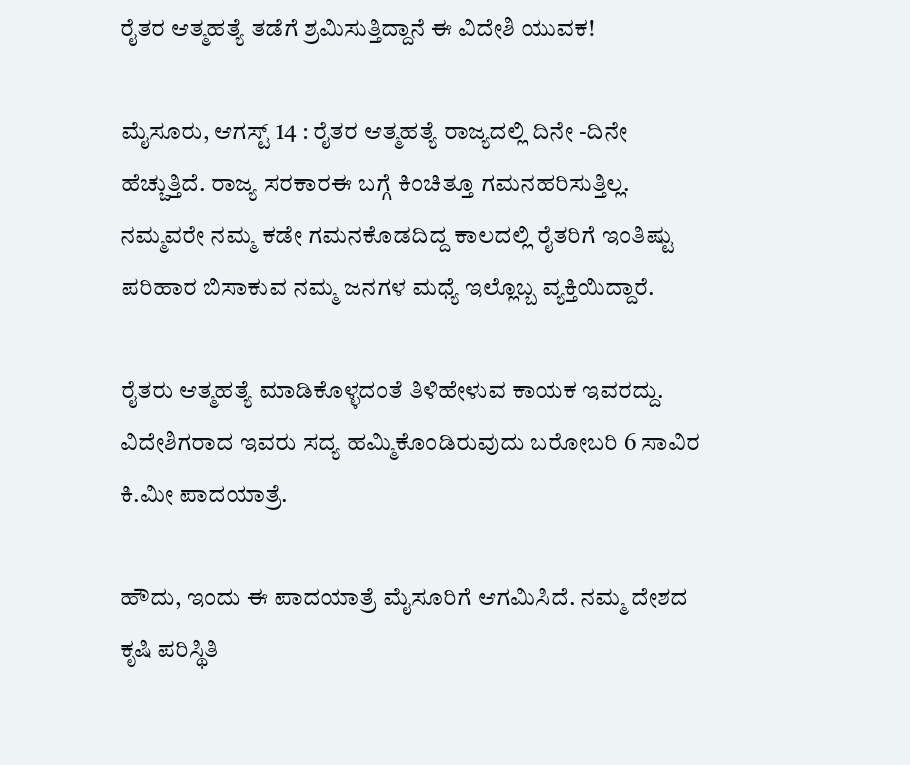ರೈತರ ಆತ್ಮಹತ್ಯೆ ತಡೆಗೆ ಶ್ರಮಿಸುತ್ತಿದ್ದಾನೆ ಈ ವಿದೇಶಿ ಯುವಕ!

ಮೈಸೂರು, ಆಗಸ್ಟ್ 14 : ರೈತರ ಆತ್ಮಹತ್ಯೆ ರಾಜ್ಯದಲ್ಲಿ ದಿನೇ -ದಿನೇ ಹೆಚ್ಚುತ್ತಿದೆ. ರಾಜ್ಯ ಸರಕಾರಈ ಬಗ್ಗೆ ಕಿಂಚಿತ್ತೂ ಗಮನಹರಿಸುತ್ತಿಲ್ಲ. ನಮ್ಮವರೇ ನಮ್ಮ ಕಡೇ ಗಮನಕೊಡದಿದ್ದ ಕಾಲದಲ್ಲಿ ರೈತರಿಗೆ ಇಂತಿಷ್ಟು ಪರಿಹಾರ ಬಿಸಾಕುವ ನಮ್ಮ ಜನಗಳ ಮಧ್ಯೆ ಇಲ್ಲೊಬ್ಬ ವ್ಯಕ್ತಿಯಿದ್ದಾರೆ.

ರೈತರು ಆತ್ಮಹತ್ಯೆ ಮಾಡಿಕೊಳ್ಳದಂತೆ ತಿಳಿಹೇಳುವ ಕಾಯಕ ಇವರದ್ದು. ವಿದೇಶಿಗರಾದ ಇವರು ಸದ್ಯ ಹಮ್ಮಿಕೊಂಡಿರುವುದು ಬರೋಬರಿ 6 ಸಾವಿರ ಕಿ.ಮೀ ಪಾದಯಾತ್ರೆ.

ಹೌದು, ಇಂದು ಈ ಪಾದಯಾತ್ರೆ ಮೈಸೂರಿಗೆ ಆಗಮಿಸಿದೆ. ನಮ್ಮ ದೇಶದ ಕೃಷಿ ಪರಿಸ್ಥಿತಿ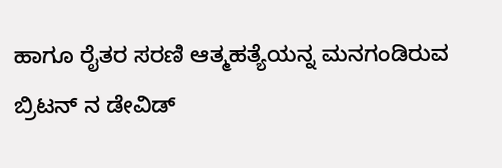ಹಾಗೂ ರೈತರ ಸರಣಿ ಆತ್ಮಹತ್ಯೆಯನ್ನ ಮನಗಂಡಿರುವ ಬ್ರಿಟನ್ ನ ಡೇವಿಡ್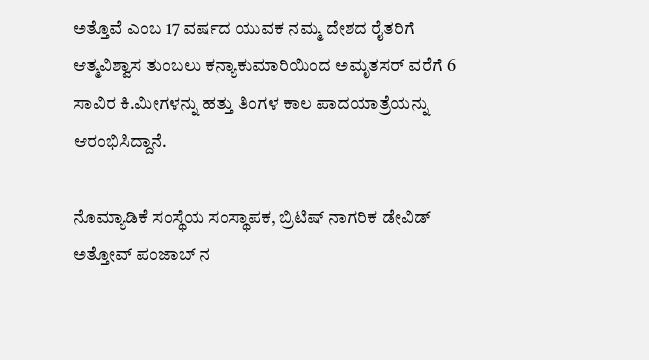ಅತ್ತೊವೆ ಎಂಬ 17 ವರ್ಷದ ಯುವಕ ನಮ್ಮ ದೇಶದ ರೈತರಿಗೆ ಆತ್ಮವಿಶ್ವಾಸ ತುಂಬಲು ಕನ್ಯಾಕುಮಾರಿಯಿಂದ ಅಮೃತಸರ್ ವರೆಗೆ 6 ಸಾವಿರ ಕಿ.ಮೀಗಳನ್ನು ಹತ್ತು ತಿಂಗಳ ಕಾಲ ಪಾದಯಾತ್ರೆಯನ್ನು ಆರಂಭಿಸಿದ್ದಾನೆ.

ನೊಮ್ಯಾಡಿಕೆ ಸಂಸ್ಥೆಯ ಸಂಸ್ಥಾಪಕ, ಬ್ರಿಟಿಷ್ ನಾಗರಿಕ ಡೇವಿಡ್ ಅತ್ತೋವ್ ಪಂಜಾಬ್ ನ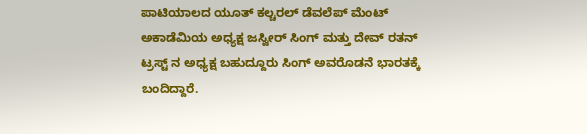ಪಾಟಿಯಾಲದ ಯೂತ್ ಕಲ್ಚರಲ್ ಡೆವಲೆಪ್ ಮೆಂಟ್ ಅಕಾಡೆಮಿಯ ಅಧ್ಯಕ್ಷ ಜಸ್ವೀರ್ ಸಿಂಗ್ ಮತ್ತು ದೇವ್ ರತನ್ ಟ್ರಸ್ಟ್ ನ ಅಧ್ಯಕ್ಷ ಬಹುದ್ದೂರು ಸಿಂಗ್ ಅವರೊಡನೆ ಭಾರತಕ್ಕೆ ಬಂದಿದ್ದಾರೆ.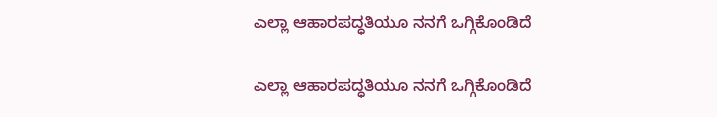ಎಲ್ಲಾ ಆಹಾರಪದ್ಧತಿಯೂ ನನಗೆ ಒಗ್ಗಿಕೊಂಡಿದೆ

ಎಲ್ಲಾ ಆಹಾರಪದ್ಧತಿಯೂ ನನಗೆ ಒಗ್ಗಿಕೊಂಡಿದೆ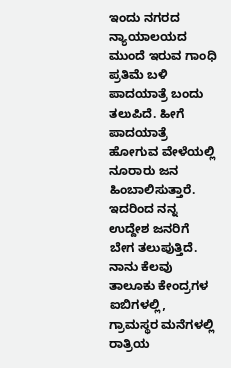ಇಂದು ನಗರದ ನ್ಯಾಯಾಲಯದ ಮುಂದೆ ಇರುವ ಗಾಂಧಿ ಪ್ರತಿಮೆ ಬಳಿ ಪಾದಯಾತ್ರೆ ಬಂದು ತಲುಪಿದೆ. ಹೀಗೆ ಪಾದಯಾತ್ರೆ ಹೋಗುವ ವೇಳೆಯಲ್ಲಿ ನೂರಾರು ಜನ ಹಿಂಬಾಲಿಸುತ್ತಾರೆ. ಇದರಿಂದ ನನ್ನ ಉದ್ದೇಶ ಜನರಿಗೆ ಬೇಗ ತಲುಪುತ್ತಿದೆ. ನಾನು ಕೆಲವು ತಾಲೂಕು ಕೇಂದ್ರಗಳ ಐಬಿಗಳಲ್ಲಿ, ಗ್ರಾಮಸ್ಥರ ಮನೆಗಳಲ್ಲಿ ರಾತ್ರಿಯ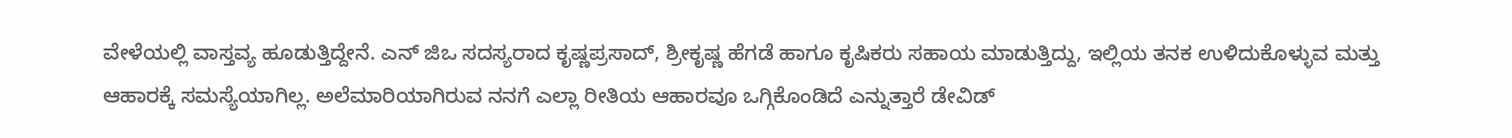ವೇಳೆಯಲ್ಲಿ ವಾಸ್ತವ್ಯ ಹೂಡುತ್ತಿದ್ದೇನೆ. ಎನ್ ಜಿಒ ಸದಸ್ಯರಾದ ಕೃಷ್ಣಪ್ರಸಾದ್, ಶ್ರೀಕೃಷ್ಣ ಹೆಗಡೆ ಹಾಗೂ ಕೃಷಿಕರು ಸಹಾಯ ಮಾಡುತ್ತಿದ್ದು, ಇಲ್ಲಿಯ ತನಕ ಉಳಿದುಕೊಳ್ಳುವ ಮತ್ತು ಆಹಾರಕ್ಕೆ ಸಮಸ್ಯೆಯಾಗಿಲ್ಲ. ಅಲೆಮಾರಿಯಾಗಿರುವ ನನಗೆ ಎಲ್ಲಾ ರೀತಿಯ ಆಹಾರವೂ ಒಗ್ಗಿಕೊಂಡಿದೆ ಎನ್ನುತ್ತಾರೆ ಡೇವಿಡ್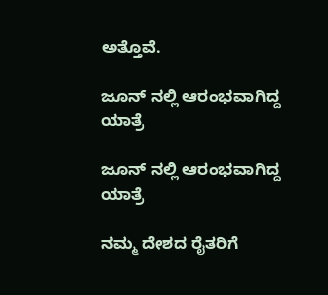ಅತ್ತೊವೆ.

ಜೂನ್ ನಲ್ಲಿ ಆರಂಭವಾಗಿದ್ದ ಯಾತ್ರೆ

ಜೂನ್ ನಲ್ಲಿ ಆರಂಭವಾಗಿದ್ದ ಯಾತ್ರೆ

ನಮ್ಮ ದೇಶದ ರೈತರಿಗೆ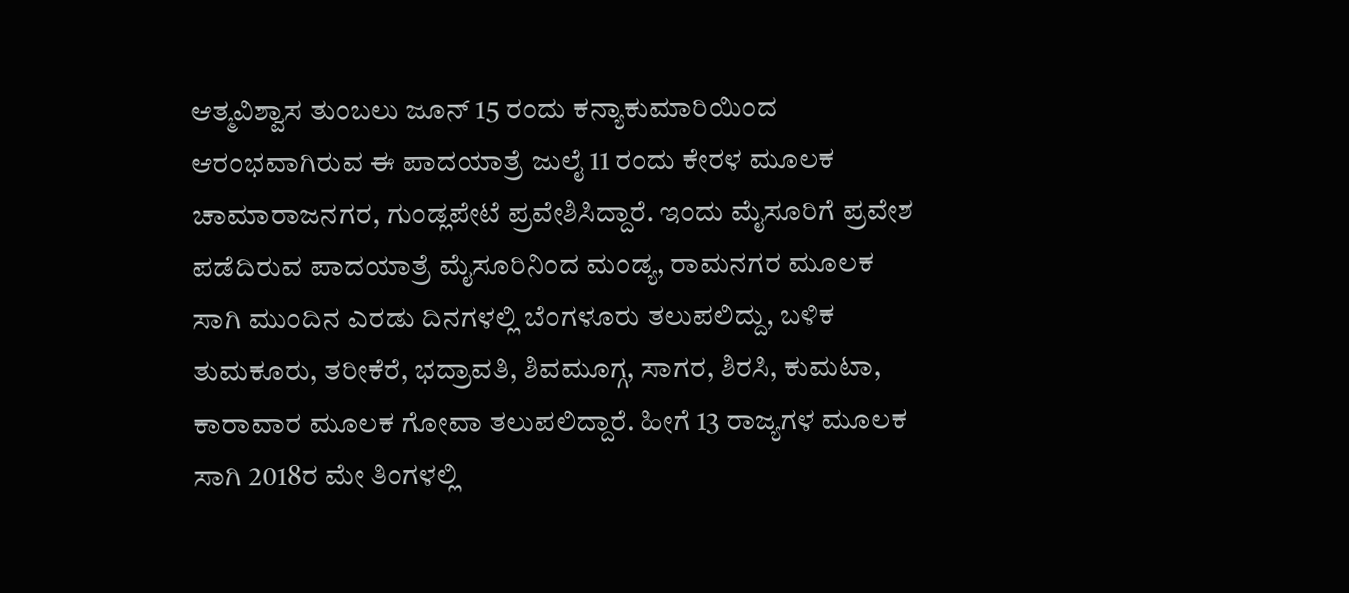ಆತ್ಮವಿಶ್ವಾಸ ತುಂಬಲು ಜೂನ್ 15 ರಂದು ಕನ್ಯಾಕುಮಾರಿಯಿಂದ ಆರಂಭವಾಗಿರುವ ಈ ಪಾದಯಾತ್ರೆ ಜುಲೈ 11 ರಂದು ಕೇರಳ ಮೂಲಕ ಚಾಮಾರಾಜನಗರ, ಗುಂಡ್ಲಪೇಟೆ ಪ್ರವೇಶಿಸಿದ್ದಾರೆ. ಇಂದು ಮೈಸೂರಿಗೆ ಪ್ರವೇಶ ಪಡೆದಿರುವ ಪಾದಯಾತ್ರೆ ಮೈಸೂರಿನಿಂದ ಮಂಡ್ಯ, ರಾಮನಗರ ಮೂಲಕ ಸಾಗಿ ಮುಂದಿನ ಎರಡು ದಿನಗಳಲ್ಲಿ ಬೆಂಗಳೂರು ತಲುಪಲಿದ್ದು, ಬಳಿಕ ತುಮಕೂರು, ತರೀಕೆರೆ, ಭದ್ರಾವತಿ, ಶಿವಮೂಗ್ಗ, ಸಾಗರ, ಶಿರಸಿ, ಕುಮಟಾ, ಕಾರಾವಾರ ಮೂಲಕ ಗೋವಾ ತಲುಪಲಿದ್ದಾರೆ. ಹೀಗೆ 13 ರಾಜ್ಯಗಳ ಮೂಲಕ ಸಾಗಿ 2018ರ ಮೇ ತಿಂಗಳಲ್ಲಿ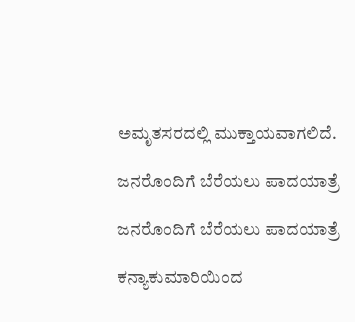ಅಮೃತಸರದಲ್ಲಿ ಮುಕ್ತಾಯವಾಗಲಿದೆ.

ಜನರೊಂದಿಗೆ ಬೆರೆಯಲು ಪಾದಯಾತ್ರೆ

ಜನರೊಂದಿಗೆ ಬೆರೆಯಲು ಪಾದಯಾತ್ರೆ

ಕನ್ಯಾಕುಮಾರಿಯಿಂದ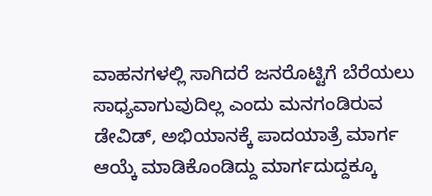ವಾಹನಗಳಲ್ಲಿ ಸಾಗಿದರೆ ಜನರೊಟ್ಟಿಗೆ ಬೆರೆಯಲು ಸಾಧ್ಯವಾಗುವುದಿಲ್ಲ ಎಂದು ಮನಗಂಡಿರುವ ಡೇವಿಡ್, ಅಭಿಯಾನಕ್ಕೆ ಪಾದಯಾತ್ರೆ ಮಾರ್ಗ ಆಯ್ಕೆ ಮಾಡಿಕೊಂಡಿದ್ದು ಮಾರ್ಗದುದ್ದಕ್ಕೂ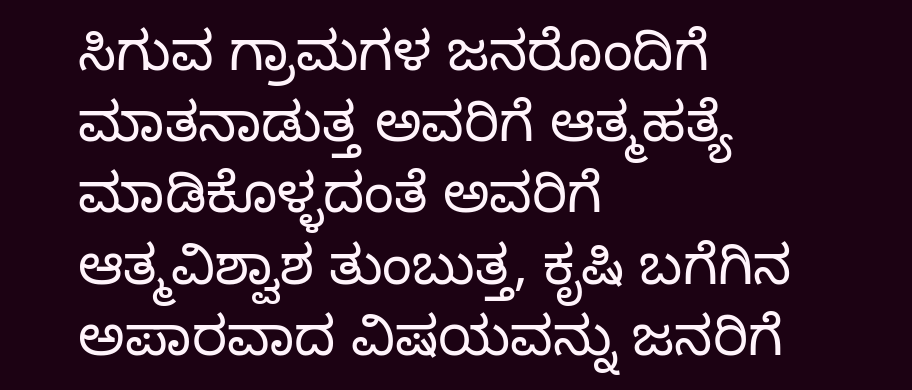ಸಿಗುವ ಗ್ರಾಮಗಳ ಜನರೊಂದಿಗೆ ಮಾತನಾಡುತ್ತ ಅವರಿಗೆ ಆತ್ಮಹತ್ಯೆ ಮಾಡಿಕೊಳ್ಳದಂತೆ ಅವರಿಗೆ ಆತ್ಮವಿಶ್ವಾಶ ತುಂಬುತ್ತ, ಕೃಷಿ ಬಗೆಗಿನ ಅಪಾರವಾದ ವಿಷಯವನ್ನು ಜನರಿಗೆ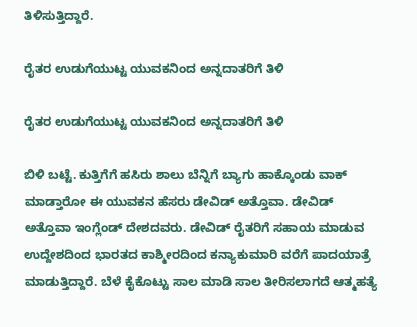ತಿಳಿಸುತ್ತಿದ್ದಾರೆ.

ರೈತರ ಉಡುಗೆಯುಟ್ಟ ಯುವಕನಿಂದ ಅನ್ನದಾತರಿಗೆ ತಿಳಿ

ರೈತರ ಉಡುಗೆಯುಟ್ಟ ಯುವಕನಿಂದ ಅನ್ನದಾತರಿಗೆ ತಿಳಿ

ಬಿಳಿ ಬಟ್ಟೆ. ಕುತ್ತಿಗೆಗೆ ಹಸಿರು ಶಾಲು ಬೆನ್ನಿಗೆ ಬ್ಯಾಗು ಹಾಕ್ಕೊಂಡು ವಾಕ್ ಮಾಡ್ತಾರೋ ಈ ಯುವಕನ ಹೆಸರು ಡೇವಿಡ್ ಅತ್ತೊವಾ. ಡೇವಿಡ್ ಅತ್ತೊವಾ ಇಂಗ್ಲೆಂಡ್ ದೇಶದವರು. ಡೇವಿಡ್ ರೈತರಿಗೆ ಸಹಾಯ ಮಾಡುವ ಉದ್ದೇಶದಿಂದ ಭಾರತದ ಕಾಶ್ಮೀರದಿಂದ ಕನ್ಯಾಕುಮಾರಿ ವರೆಗೆ ಪಾದಯಾತ್ರೆ ಮಾಡುತ್ತಿದ್ದಾರೆ. ಬೆಳೆ ಕೈಕೊಟ್ಟು ಸಾಲ ಮಾಡಿ ಸಾಲ ತೀರಿಸಲಾಗದೆ ಆತ್ಮಹತ್ಯೆ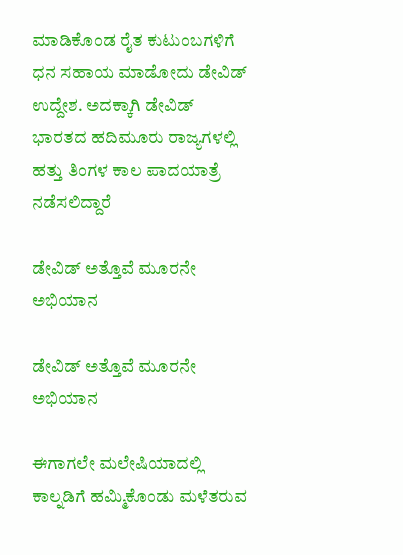ಮಾಡಿಕೊಂಡ ರೈತ ಕುಟುಂಬಗಳಿಗೆ ಧನ ಸಹಾಯ ಮಾಡೋದು ಡೇವಿಡ್ ಉದ್ದೇಶ. ಅದಕ್ಕಾಗಿ ಡೇವಿಡ್ ಭಾರತದ ಹದಿಮೂರು ರಾಜ್ಯಗಳಲ್ಲಿ ಹತ್ತು ತಿಂಗಳ ಕಾಲ ಪಾದಯಾತ್ರೆ ನಡೆಸಲಿದ್ದಾರೆ

ಡೇವಿಡ್ ಅತ್ತೊವೆ ಮೂರನೇ ಅಭಿಯಾನ

ಡೇವಿಡ್ ಅತ್ತೊವೆ ಮೂರನೇ ಅಭಿಯಾನ

ಈಗಾಗಲೇ ಮಲೇಷಿಯಾದಲ್ಲಿ ಕಾಲ್ನಡಿಗೆ ಹಮ್ಮಿಕೊಂಡು ಮಳೆತರುವ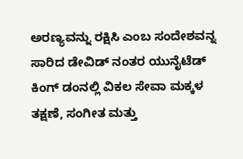ಅರಣ್ಯವನ್ನು ರಕ್ಷಿಸಿ ಎಂಬ ಸಂದೇಶವನ್ನ ಸಾರಿದ ಡೇವಿಡ್ ನಂತರ ಯುನೈಟೆಡ್ ಕಿಂಗ್ ಡಂನಲ್ಲಿ ವಿಕಲ ಸೇವಾ ಮಕ್ಕಳ ತಕ್ಷಣೆ, ಸಂಗೀತ ಮತ್ತು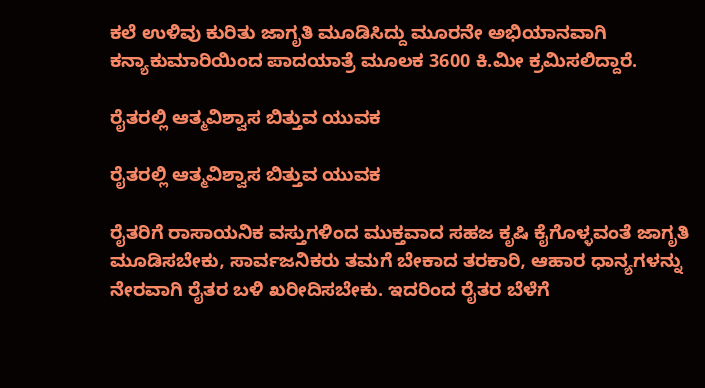ಕಲೆ ಉಳಿವು ಕುರಿತು ಜಾಗೃತಿ ಮೂಡಿಸಿದ್ದು ಮೂರನೇ ಅಭಿಯಾನವಾಗಿ ಕನ್ಯಾಕುಮಾರಿಯಿಂದ ಪಾದಯಾತ್ರೆ ಮೂಲಕ 3600 ಕಿ.ಮೀ ಕ್ರಮಿಸಲಿದ್ದಾರೆ.

ರೈತರಲ್ಲಿ ಆತ್ಮವಿಶ್ವಾಸ ಬಿತ್ತುವ ಯುವಕ

ರೈತರಲ್ಲಿ ಆತ್ಮವಿಶ್ವಾಸ ಬಿತ್ತುವ ಯುವಕ

ರೈತರಿಗೆ ರಾಸಾಯನಿಕ ವಸ್ತುಗಳಿಂದ ಮುಕ್ತವಾದ ಸಹಜ ಕೃಷಿ ಕೈಗೊಳ್ಳವಂತೆ ಜಾಗೃತಿ ಮೂಡಿಸಬೇಕು, ಸಾರ್ವಜನಿಕರು ತಮಗೆ ಬೇಕಾದ ತರಕಾರಿ, ಆಹಾರ ಧಾನ್ಯಗಳನ್ನು ನೇರವಾಗಿ ರೈತರ ಬಳಿ ಖರೀದಿಸಬೇಕು. ಇದರಿಂದ ರೈತರ ಬೆಳೆಗೆ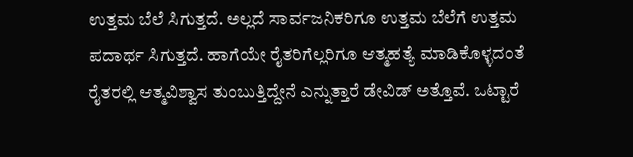ಉತ್ತಮ ಬೆಲೆ ಸಿಗುತ್ತದೆ. ಅಲ್ಲದೆ ಸಾರ್ವಜನಿಕರಿಗೂ ಉತ್ತಮ ಬೆಲೆಗೆ ಉತ್ತಮ ಪದಾರ್ಥ ಸಿಗುತ್ತದೆ. ಹಾಗೆಯೇ ರೈತರಿಗೆಲ್ಲರಿಗೂ ಆತ್ಮಹತ್ಯೆ ಮಾಡಿಕೊಳ್ಳದಂತೆ ರೈತರಲ್ಲಿ ಆತ್ಮವಿಶ್ವಾಸ ತುಂಬುತ್ತಿದ್ದೇನೆ ಎನ್ನುತ್ತಾರೆ ಡೇವಿಡ್ ಅತ್ತೊವೆ. ಒಟ್ಟಾರೆ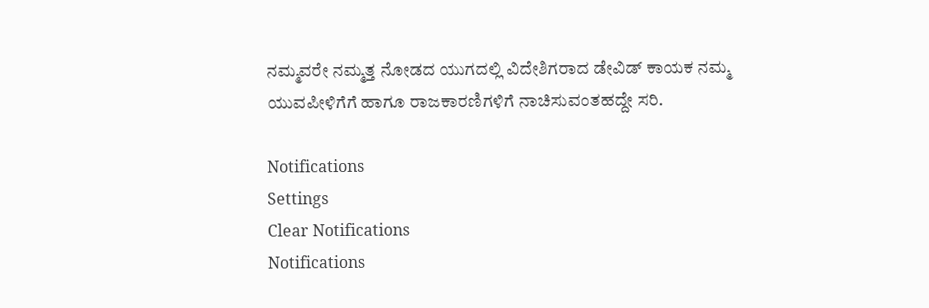ನಮ್ಮವರೇ ನಮ್ಮತ್ತ ನೋಡದ ಯುಗದಲ್ಲಿ ವಿದೇಶಿಗರಾದ ಡೇವಿಡ್ ಕಾಯಕ ನಮ್ಮ ಯುವಪೀಳಿಗೆಗೆ ಹಾಗೂ ರಾಜಕಾರಣಿಗಳಿಗೆ ನಾಚಿಸುವಂತಹದ್ದೇ ಸರಿ.

Notifications
Settings
Clear Notifications
Notifications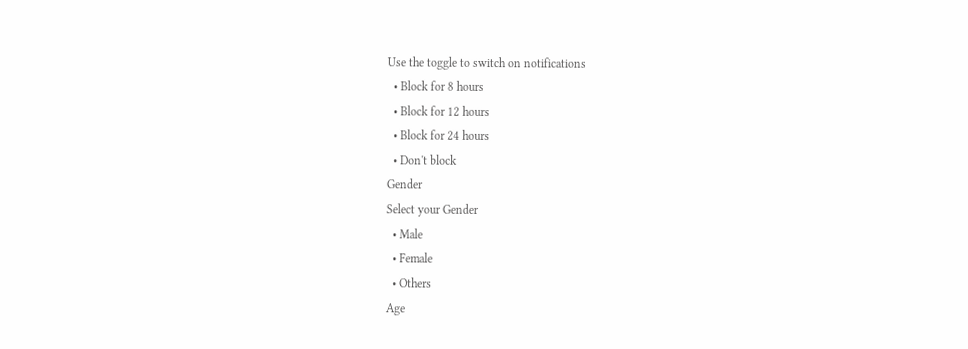Use the toggle to switch on notifications
  • Block for 8 hours
  • Block for 12 hours
  • Block for 24 hours
  • Don't block
Gender
Select your Gender
  • Male
  • Female
  • Others
Age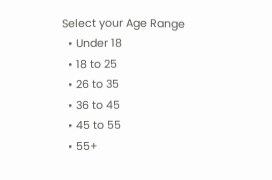Select your Age Range
  • Under 18
  • 18 to 25
  • 26 to 35
  • 36 to 45
  • 45 to 55
  • 55+